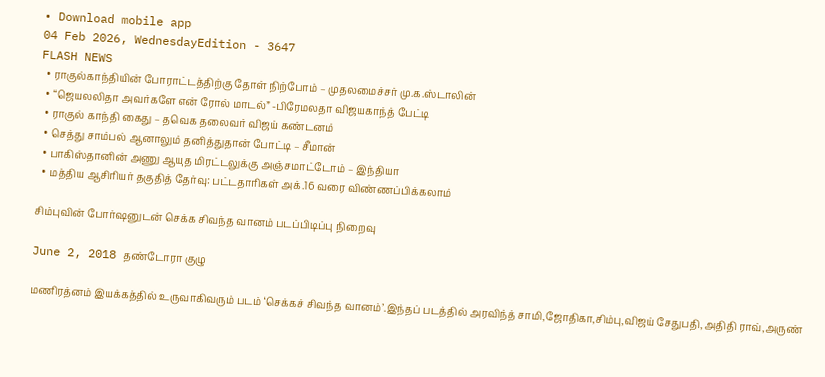• Download mobile app
04 Feb 2026, WednesdayEdition - 3647
FLASH NEWS
  • ராகுல்காந்தியின் போராட்டத்திற்கு தோள் நிற்போம் – முதலமைச்சர் மு.க.ஸ்டாலின்
  • “ஜெயலலிதா அவர்களே என் ரோல் மாடல்” -பிரேமலதா விஜயகாந்த் பேட்டி
  • ராகுல் காந்தி கைது – தவெக தலைவர் விஜய் கண்டனம்
  • செத்து சாம்பல் ஆனாலும் தனித்துதான் போட்டி – சீமான்
  • பாகிஸ்தானின் அணு ஆயுத மிரட்டலுக்கு அஞ்சமாட்டோம் – இந்தியா
  • மத்திய ஆசிரியர் தகுதித் தேர்வு: பட்டதாரிகள் அக்.16 வரை விண்ணப்பிக்கலாம்

சிம்புவின் போர்ஷனுடன் செக்க சிவந்த வானம் படப்பிடிப்பு நிறைவு

June 2, 2018 தண்டோரா குழு

மணிரத்னம் இயக்கத்தில் உருவாகிவரும் படம் ‘செக்கச் சிவந்த வானம்’.இந்தப் படத்தில் அரவிந்த் சாமி,ஜோதிகா,சிம்பு,விஜய் சேதுபதி,அதிதி ராவ்,அருண்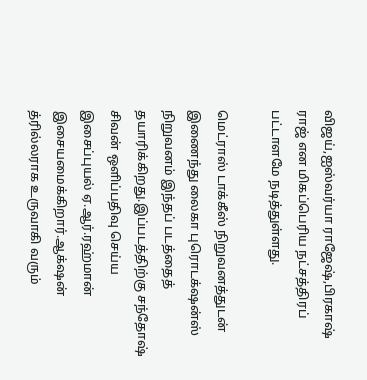விஜய்,ஐஸ்வர்யா ராஜேஷ்,பிரகாஷ் ராஜ் என மிகப்பெரிய நட்சத்திரப் பட்டாளமே நடித்துள்ளது.

மெட்ராஸ் டாக்கீஸ் நிறுவனத்துடன் இணைந்து லைகா புரொடக்‌ஷன்ஸ் நிறுவனம் இந்தப் படத்தைத் தயாரிக்கிறது.இப்படத்திற்கு சந்தோஷ் சிவன் ஒளிப்பதிவு செய்ய இசைப்புயல் ஏ.ஆர்.ரஹ்மான் இசையமைக்கிறார்.ஆக்‌ஷன் த்ரில்லராக உருவாகி வரும்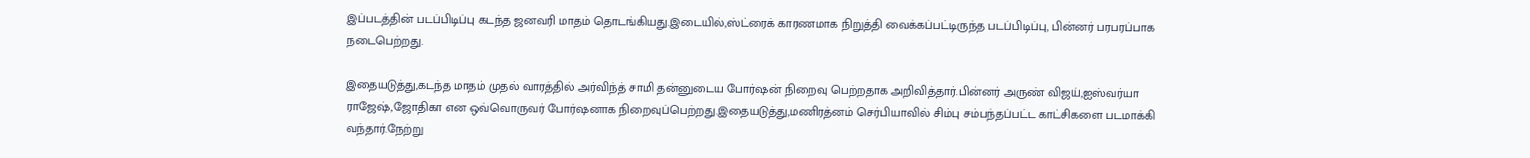இப்படத்தின் படப்பிடிப்பு கடந்த ஜனவரி மாதம் தொடங்கியது.இடையில்,ஸ்ட்ரைக் காரணமாக நிறுத்தி வைக்கப்பட்டிருந்த படப்பிடிப்பு, பின்னர் பரபரப்பாக நடைபெற்றது.

இதையடுத்து,கடந்த மாதம் முதல் வாரத்தில் அர்விந்த் சாமி தன்னுடைய போர்ஷன் நிறைவு பெற்றதாக அறிவித்தார்.பின்னர் அருண் விஜய்,ஐஸ்வர்யா ராஜேஷ்,ஜோதிகா என ஒவ்வொருவர் போர்ஷனாக நிறைவுப்பெற்றது.இதையடுத்து,மணிரத்னம் செர்பியாவில் சிம்பு சம்பந்தப்பட்ட காட்சிகளை படமாக்கி வந்தார்.நேற்று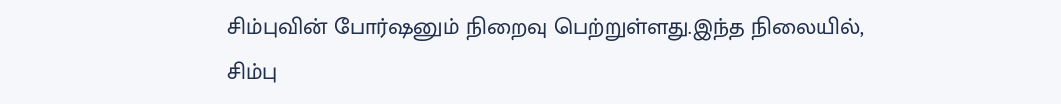சிம்புவின் போர்ஷனும் நிறைவு பெற்றுள்ளது.இந்த நிலையில், சிம்பு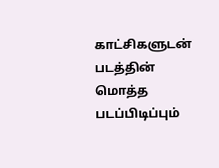காட்சிகளுடன் படத்தின் மொத்த படப்பிடிப்பும்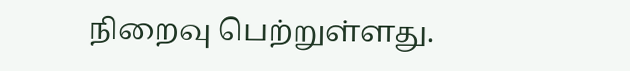நிறைவு பெற்றுள்ளது.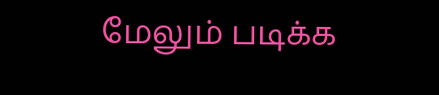மேலும் படிக்க